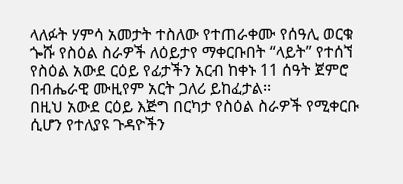ላለፉት ሃምሳ አመታት ተስለው የተጠራቀሙ የሰዓሊ ወርቁ ጐሹ የስዕል ስራዎች ለዕይታየ ማቀርቡበት “ላይት” የተሰኘ የስዕል አውደ ርዕይ የፊታችን አርብ ከቀኑ 11 ሰዓት ጀምሮ በብሔራዊ ሙዚየም አርት ጋለሪ ይከፈታል፡፡
በዚህ አውደ ርዕይ እጅግ በርካታ የስዕል ስራዎች የሚቀርቡ ሲሆን የተለያዩ ጉዳዮችን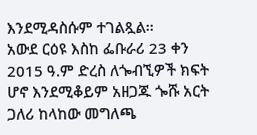እንደሚዳስሱም ተገልጿል፡፡
አውደ ርዕዩ እስከ ፌቡራሪ 23 ቀን 2015 ዓ.ም ድረስ ለጐብኚዎች ክፍት ሆኖ እንደሚቆይም አዘጋጁ ጐሹ አርት ጋለሪ ከላከው መግለጫ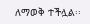ለማወቅ ተችሏል፡፡